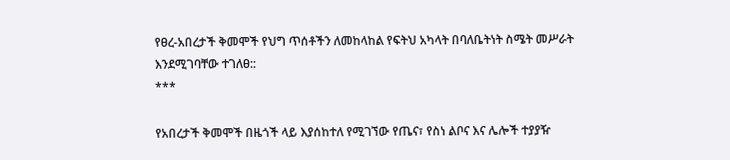የፀረ-አበረታች ቅመሞች የህግ ጥሰቶችን ለመከላከል የፍትህ አካላት በባለቤትነት ስሜት መሥራት እንደሚገባቸው ተገለፀ::
***

የአበረታች ቅመሞች በዜጎች ላይ እያሰከተለ የሚገኘው የጤና፣ የስነ ልቦና እና ሌሎች ተያያዥ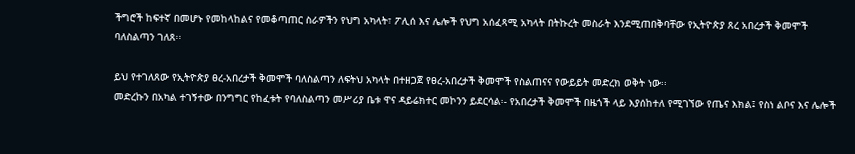ችግሮች ከፍተኛ በመሆኑ የመከላከልና የመቆጣጠር ስራዎችን የህግ አካላት፣ ፖሊሰ እና ሌሎች የህግ አሰፈጻሚ አካላት በትኩረት መስራት እንደሚጠበቅባቸው የኢትዮጵያ ጸረ አበረታች ቅመሞች ባለስልጣን ገለጸ፡፡

ይህ የተገለጸው የኢትዮጵያ ፀረ-አበረታች ቅመሞች ባለስልጣን ለፍትህ አካላት በተዘጋጀ የፀረ-አበረታች ቅመሞች የስልጠናና የውይይት መድረክ ወቅት ነው፡፡
መድረኩን በአካል ተገኝተው በንግግር የከፈቱት የባለስልጣን መሥሪያ ቤቱ ዋና ዳይሬክተር መኮንን ይደርሳል፡- የአበረታች ቅመሞች በዜጎች ላይ እያሰከተለ የሚገኘው የጤና እክል፤ የስነ ልቦና እና ሌሎች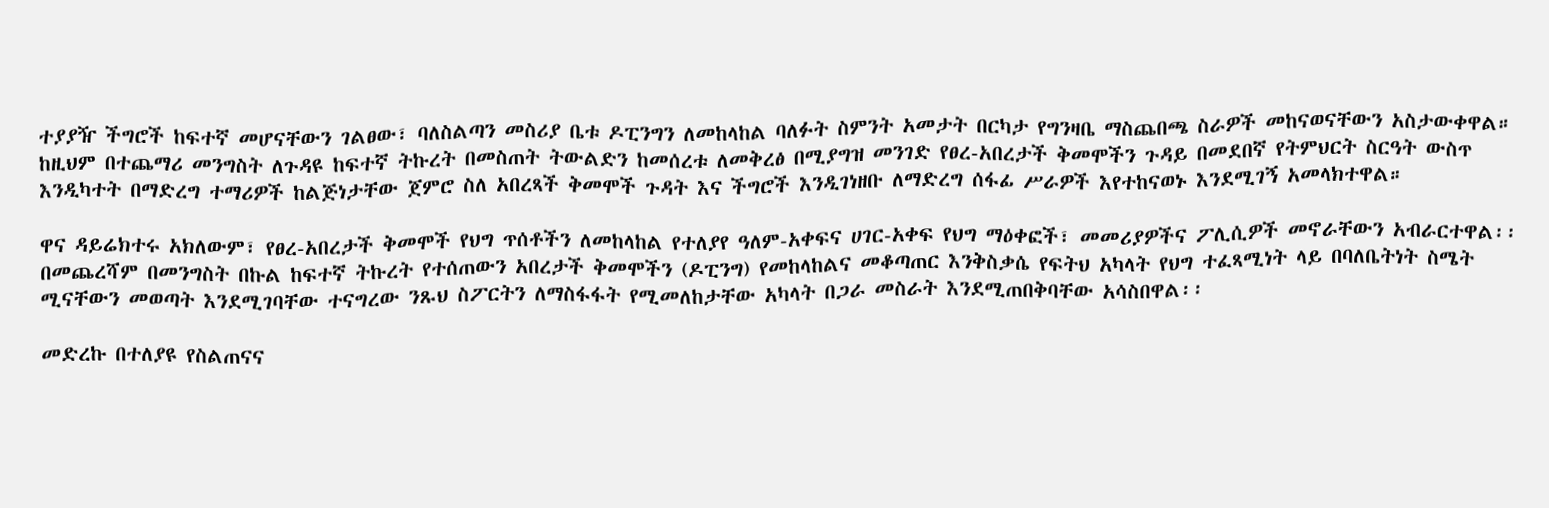ተያያዥ ችግሮች ከፍተኛ መሆናቸውን ገልፀው፣ ባለስልጣን መስሪያ ቤቱ ዶፒንግን ለመከላከል ባለፉት ስምንት አመታት በርካታ የግንዛቤ ማስጨበጫ ስራዎች መከናወናቸውን አስታውቀዋል። ከዚህም በተጨማሪ መንግስት ለጉዳዩ ከፍተኛ ትኩረት በመስጠት ትውልድን ከመሰረቱ ለመቅረፅ በሚያግዝ መንገድ የፀረ-አበረታች ቅመሞችን ጉዳይ በመደበኛ የትምህርት ስርዓት ውስጥ እንዲካተት በማድረግ ተማሪዎች ከልጅነታቸው ጀምሮ ስለ አበረጻች ቅመሞች ጉዳት እና ችግሮች እንዲገነዘቡ ለማድረግ ሰፋፊ ሥራዎች እየተከናወኑ እንደሚገኝ አመላክተዋል።

ዋና ዳይሬክተሩ አክለውም፣ የፀረ-አበረታች ቅመሞች የህግ ጥሰቶችን ለመከላከል የተለያየ ዓለም-አቀፍና ሀገር-አቀፍ የህግ ማዕቀፎች፣ መመሪያዎችና ፖሊሲዎች መኖራቸውን አብራርተዋል፡፡
በመጨረሻም በመንግስት በኩል ከፍተኛ ትኩረት የተሰጠውን አበረታች ቅመሞችን (ዶፒንግ) የመከላከልና መቆጣጠር እንቅስቃሴ የፍትህ አካላት የህግ ተፈጻሚነት ላይ በባለቤትነት ስሜት ሚናቸውን መወጣት እንደሚገባቸው ተናግረው ንጹህ ስፖርትን ለማስፋፋት የሚመለከታቸው አካላት በጋራ መስራት እንደሚጠበቅባቸው አሳስበዋል፡፡

መድረኩ በተለያዩ የስልጠናና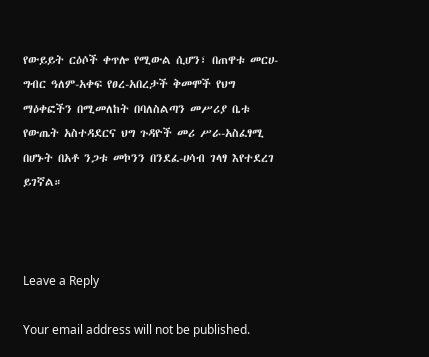የውይይት ርዕሶች ቀጥሎ የሚውል ሲሆን፣ በጠዋቱ መርሀ-ግብር ዓለም-አቀፍ የፀረ-አበረታች ቅመሞች የህግ ማዕቀፎችን በሚመለከት በባለስልጣን መሥሪያ ቤቱ የውጤት አስተዳደርና ህግ ጉዳዮች መሪ ሥራ-አስፈፃሚ በሆኑት በአቶ ንጋቱ መኮንን በንደፈ-ሀሳብ ገላፃ እየተደረገ ይገኛል።



Leave a Reply

Your email address will not be published.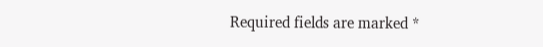Required fields are marked *